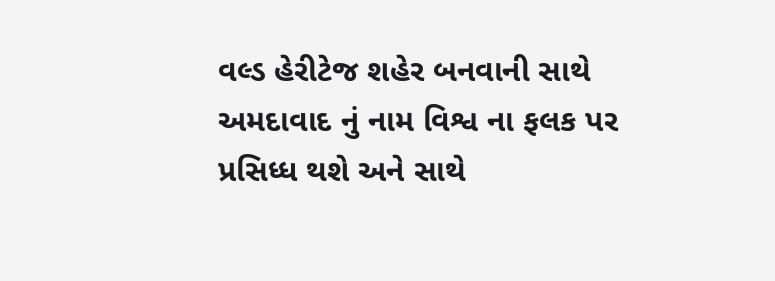વલ્ડ હેરીટેજ શહેર બનવાની સાથે અમદાવાદ નું નામ વિશ્વ ના ફલક પર પ્રસિધ્ધ થશે અને સાથે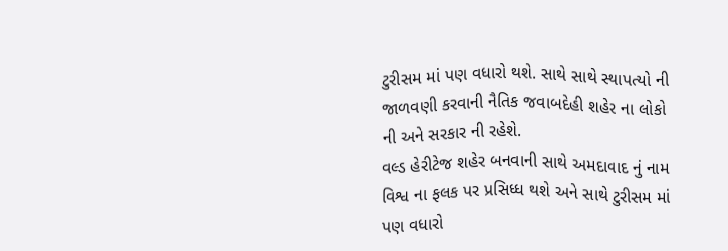ટુરીસમ માં પણ વધારો થશે. સાથે સાથે સ્થાપત્યો ની જાળવણી કરવાની નૈતિક જવાબદેહી શહેર ના લોકો ની અને સરકાર ની રહેશે.
વલ્ડ હેરીટેજ શહેર બનવાની સાથે અમદાવાદ નું નામ વિશ્વ ના ફલક પર પ્રસિધ્ધ થશે અને સાથે ટુરીસમ માં પણ વધારો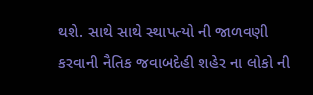થશે. સાથે સાથે સ્થાપત્યો ની જાળવણી કરવાની નૈતિક જવાબદેહી શહેર ના લોકો ની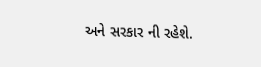અને સરકાર ની રહેશે.